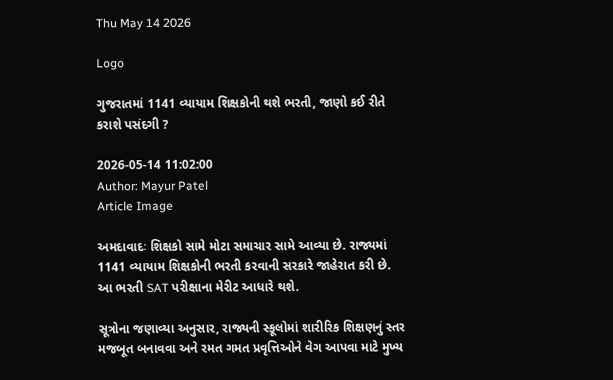Thu May 14 2026

Logo

ગુજરાતમાં 1141 વ્યાયામ શિક્ષકોની થશે ભરતી, જાણો કઈ રીતે કરાશે પસંદગી ?

2026-05-14 11:02:00
Author: Mayur Patel
Article Image

અમદાવાદઃ શિક્ષકો સામે મોટા સમાચાર સામે આવ્યા છે. રાજ્યમાં 1141 વ્યાયામ શિક્ષકોની ભરતી કરવાની સરકારે જાહેરાત કરી છે. આ ભરતી SAT પરીક્ષાના મેરીટ આધારે થશે.

સૂત્રોના જણાવ્યા અનુસાર, રાજ્યની સ્કૂલોમાં શારીરિક શિક્ષણનું સ્તર મજબૂત બનાવવા અને રમત ગમત પ્રવૃત્તિઓને વેગ આપવા માટે મુખ્ય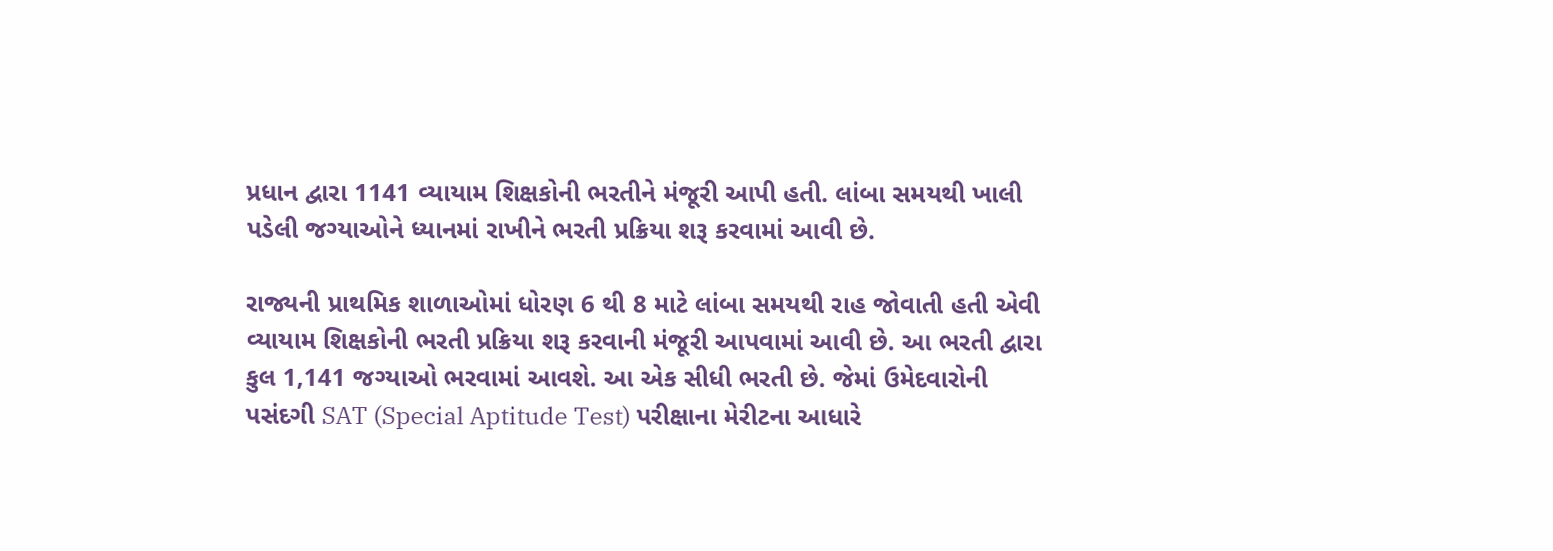પ્રધાન દ્વારા 1141 વ્યાયામ શિક્ષકોની ભરતીને મંજૂરી આપી હતી. લાંબા સમયથી ખાલી પડેલી જગ્યાઓને ધ્યાનમાં રાખીને ભરતી પ્રક્રિયા શરૂ કરવામાં આવી છે.

રાજ્યની પ્રાથમિક શાળાઓમાં ધોરણ 6 થી 8 માટે લાંબા સમયથી રાહ જોવાતી હતી એવી વ્યાયામ શિક્ષકોની ભરતી પ્રક્રિયા શરૂ કરવાની મંજૂરી આપવામાં આવી છે. આ ભરતી દ્વારા કુલ 1,141 જગ્યાઓ ભરવામાં આવશે. આ એક સીધી ભરતી છે. જેમાં ઉમેદવારોની પસંદગી SAT (Special Aptitude Test) પરીક્ષાના મેરીટના આધારે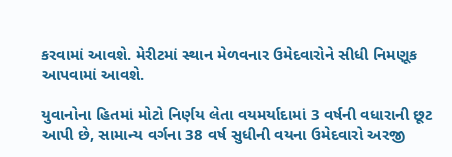કરવામાં આવશે. મેરીટમાં સ્થાન મેળવનાર ઉમેદવારોને સીધી નિમણૂક આપવામાં આવશે.

યુવાનોના હિતમાં મોટો નિર્ણય લેતા વયમર્યાદામાં 3 વર્ષની વધારાની છૂટ આપી છે, સામાન્ય વર્ગના 38 વર્ષ સુધીની વયના ઉમેદવારો અરજી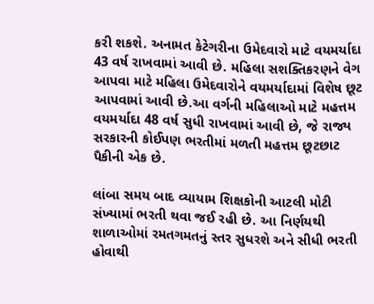કરી શકશે. અનામત કેટેગરીના ઉમેદવારો માટે વયમર્યાદા 43 વર્ષ રાખવામાં આવી છે. મહિલા સશક્તિકરણને વેગ આપવા માટે મહિલા ઉમેદવારોને વયમર્યાદામાં વિશેષ છૂટ આપવામાં આવી છે.આ વર્ગની મહિલાઓ માટે મહત્તમ વયમર્યાદા 48 વર્ષ સુધી રાખવામાં આવી છે, જે રાજ્ય સરકારની કોઈપણ ભરતીમાં મળતી મહત્તમ છૂટછાટ પૈકીની એક છે.

લાંબા સમય બાદ વ્યાયામ શિક્ષકોની આટલી મોટી સંખ્યામાં ભરતી થવા જઈ રહી છે. આ નિર્ણયથી શાળાઓમાં રમતગમતનું સ્તર સુધરશે અને સીધી ભરતી હોવાથી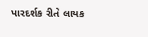પારદર્શક રીતે લાયક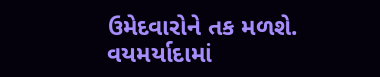ઉમેદવારોને તક મળશે. વયમર્યાદામાં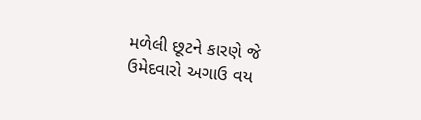મળેલી છૂટને કારણે જે ઉમેદવારો અગાઉ વય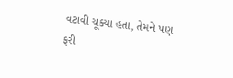વટાવી ચૂક્યા હતા, તેમને પણ ફરી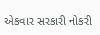એકવાર સરકારી નોકરી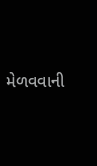મેળવવાની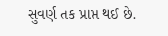સુવર્ણ તક પ્રાપ્ત થઈ છે.